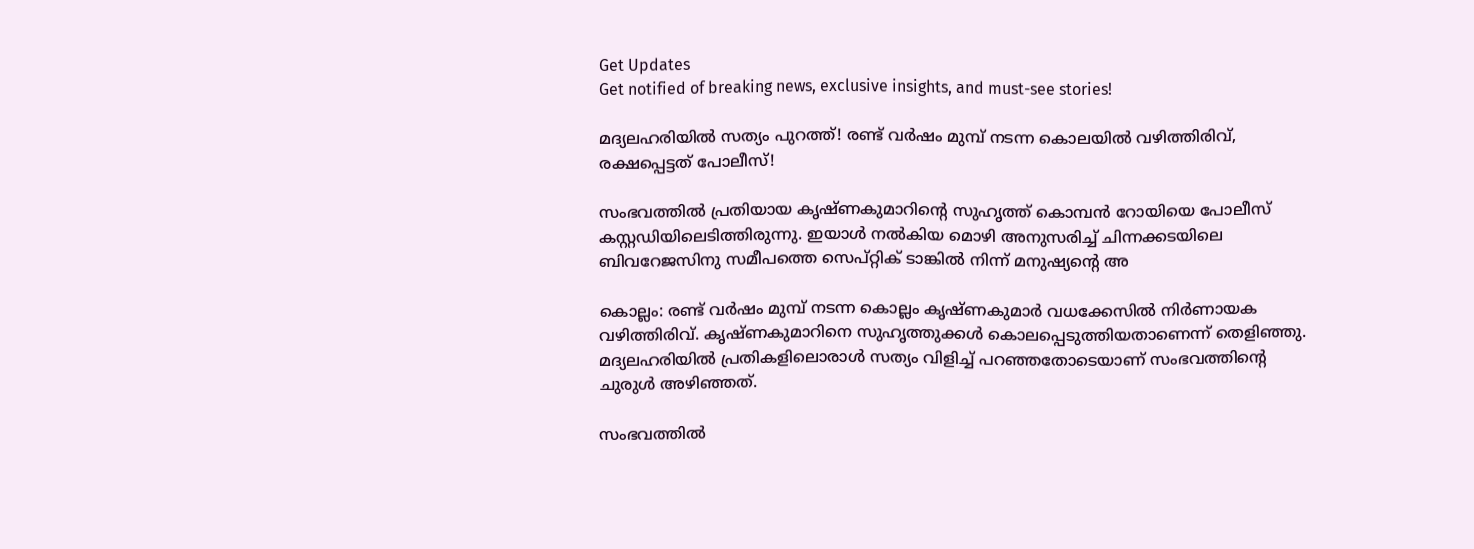Get Updates
Get notified of breaking news, exclusive insights, and must-see stories!

മദ്യലഹരിയില്‍ സത്യം പുറത്ത്! രണ്ട് വര്‍ഷം മുമ്പ് നടന്ന കൊലയില്‍ വഴിത്തിരിവ്, രക്ഷപ്പെട്ടത് പോലീസ്!

സംഭവത്തില്‍ പ്രതിയായ കൃഷ്ണകുമാറിന്റെ സുഹൃത്ത് കൊമ്പന്‍ റോയിയെ പോലീസ് കസ്റ്റഡിയിലെടിത്തിരുന്നു. ഇയാള്‍ നല്‍കിയ മൊഴി അനുസരിച്ച് ചിന്നക്കടയിലെ ബിവറേജസിനു സമീപത്തെ സെപ്റ്റിക് ടാങ്കില്‍ നിന്ന് മനുഷ്യന്റെ അ

കൊല്ലം: രണ്ട് വര്‍ഷം മുമ്പ് നടന്ന കൊല്ലം കൃഷ്ണകുമാര്‍ വധക്കേസില്‍ നിര്‍ണായക വഴിത്തിരിവ്. കൃഷ്ണകുമാറിനെ സുഹൃത്തുക്കള്‍ കൊലപ്പെടുത്തിയതാണെന്ന് തെളിഞ്ഞു. മദ്യലഹരിയില്‍ പ്രതികളിലൊരാള്‍ സത്യം വിളിച്ച് പറഞ്ഞതോടെയാണ് സംഭവത്തിന്റെ ചുരുള്‍ അഴിഞ്ഞത്.

സംഭവത്തില്‍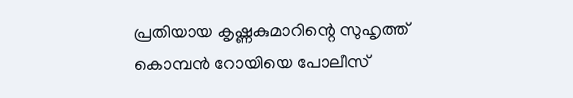പ്രതിയായ കൃഷ്ണകുമാറിന്റെ സുഹൃത്ത് കൊമ്പന്‍ റോയിയെ പോലീസ്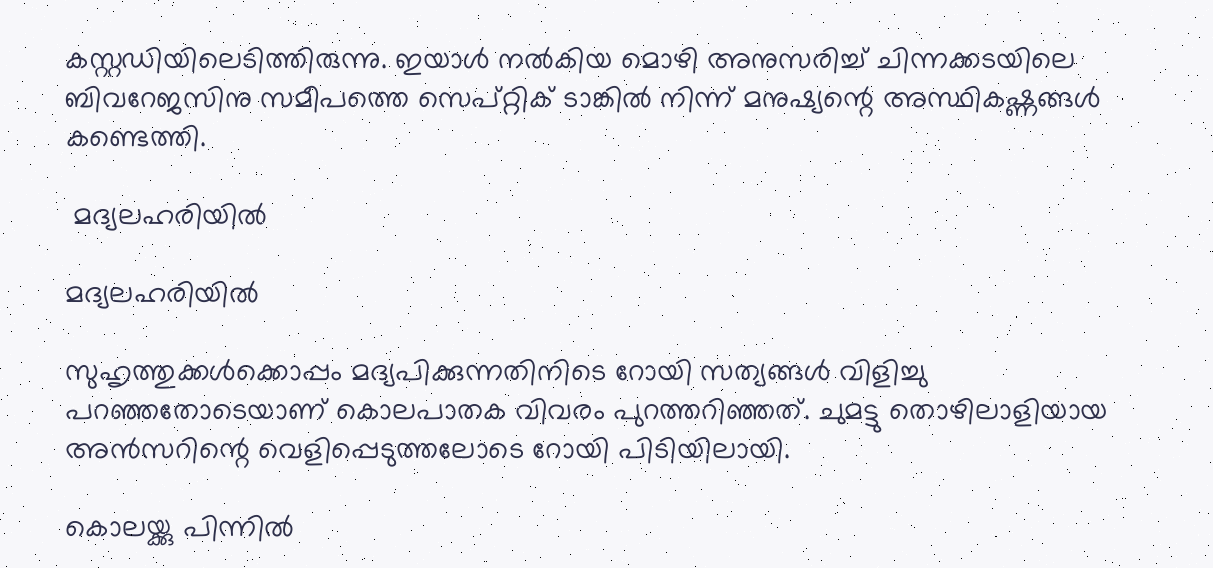കസ്റ്റഡിയിലെടിത്തിരുന്നു. ഇയാള്‍ നല്‍കിയ മൊഴി അനുസരിച്ച് ചിന്നക്കടയിലെ ബിവറേജസിനു സമീപത്തെ സെപ്റ്റിക് ടാങ്കില്‍ നിന്ന് മനുഷ്യന്റെ അസ്ഥികഷ്ണങ്ങള്‍ കണ്ടെത്തി.

 മദ്യലഹരിയില്‍

മദ്യലഹരിയില്‍

സുഹൃത്തുക്കള്‍ക്കൊപ്പം മദ്യപിക്കുന്നതിനിടെ റോയി സത്യങ്ങള്‍ വിളിച്ചു പറഞ്ഞതോടെയാണ് കൊലപാതക വിവരം പുറത്തറിഞ്ഞത്. ചുമട്ടു തൊഴിലാളിയായ അന്‍സറിന്റെ വെളിപ്പെടുത്തലോടെ റോയി പിടിയിലായി.

കൊലയ്ക്കു പിന്നില്‍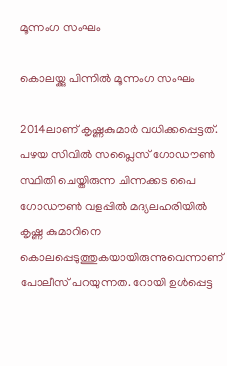മൂന്നംഗ സംഘം

കൊലയ്ക്കു പിന്നില്‍ മൂന്നംഗ സംഘം

2014ലാണ് കൃഷ്ണകുമാര്‍ വധിക്കപ്പെട്ടത്. പഴയ സിവില്‍ സപ്ലൈസ് ഗോഡൗണ്‍ സ്ഥിതി ചെയ്തിരുന്ന ചിന്നക്കട പൈ ഗോഡൗണ്‍ വളപ്പില്‍ മദ്യലഹരിയില്‍ കൃഷ്ണ കുമാറിനെ കൊലപ്പെടുത്തുകയായിരുന്നുവെന്നാണ് പോലീസ് പറയുന്നത. റോയി ഉള്‍പ്പെട്ട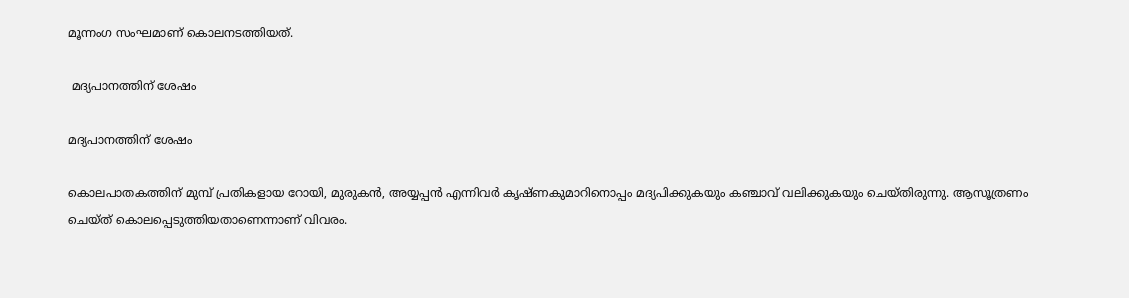മൂന്നംഗ സംഘമാണ് കൊലനടത്തിയത്.

 മദ്യപാനത്തിന് ശേഷം

മദ്യപാനത്തിന് ശേഷം

കൊലപാതകത്തിന് മുമ്പ് പ്രതികളായ റോയി, മുരുകന്‍, അയ്യപ്പന്‍ എന്നിവര്‍ കൃഷ്ണകുമാറിനൊപ്പം മദ്യപിക്കുകയും കഞ്ചാവ് വലിക്കുകയും ചെയ്തിരുന്നു. ആസൂത്രണം ചെയ്ത് കൊലപ്പെടുത്തിയതാണെന്നാണ് വിവരം.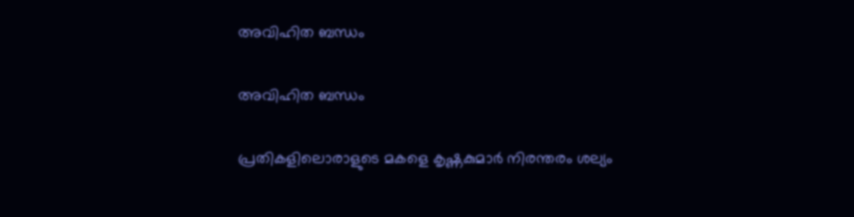അവിഹിത ബന്ധം

അവിഹിത ബന്ധം

പ്രതികളിലൊരാളുടെ മകളെ കൃഷ്ണകുമാര്‍ നിരന്തരം ശല്യം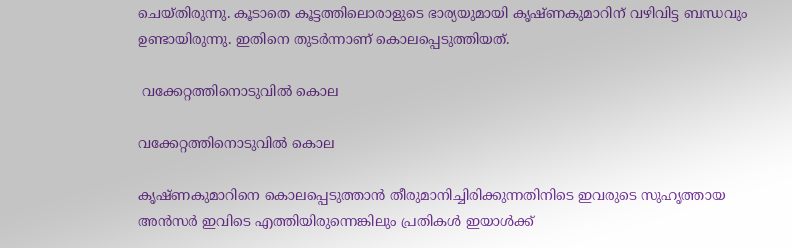ചെയ്തിരുന്നു. കൂടാതെ കൂട്ടത്തിലൊരാളുടെ ഭാര്യയുമായി കൃഷ്ണകുമാറിന് വഴിവിട്ട ബന്ധവും ഉണ്ടായിരുന്നു. ഇതിനെ തുടര്‍ന്നാണ് കൊലപ്പെടുത്തിയത്.

 വക്കേറ്റത്തിനൊടുവില്‍ കൊല

വക്കേറ്റത്തിനൊടുവില്‍ കൊല

കൃഷ്ണകുമാറിനെ കൊലപ്പെടുത്താന്‍ തീരുമാനിച്ചിരിക്കുന്നതിനിടെ ഇവരുടെ സുഹൃത്തായ അന്‍സര്‍ ഇവിടെ എത്തിയിരുന്നെങ്കിലും പ്രതികള്‍ ഇയാള്‍ക്ക്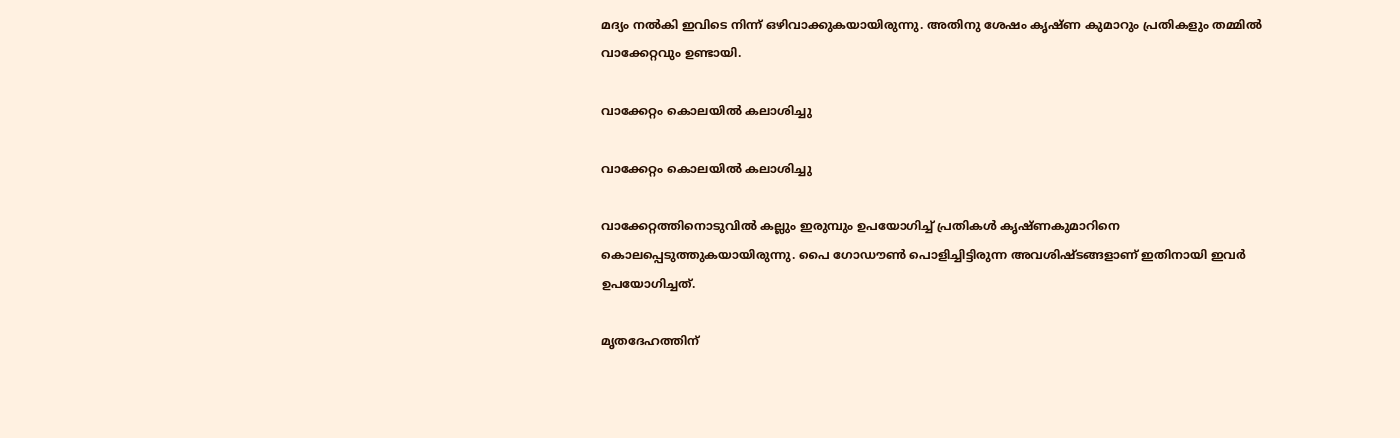മദ്യം നല്‍കി ഇവിടെ നിന്ന് ഒഴിവാക്കുകയായിരുന്നു. അതിനു ശേഷം കൃഷ്ണ കുമാറും പ്രതികളും തമ്മില്‍ വാക്കേറ്റവും ഉണ്ടായി.

വാക്കേറ്റം കൊലയില്‍ കലാശിച്ചു

വാക്കേറ്റം കൊലയില്‍ കലാശിച്ചു

വാക്കേറ്റത്തിനൊടുവില്‍ കല്ലും ഇരുമ്പും ഉപയോഗിച്ച് പ്രതികള്‍ കൃഷ്ണകുമാറിനെ കൊലപ്പെടുത്തുകയായിരുന്നു. പൈ ഗോഡൗണ്‍ പൊളിച്ചിട്ടിരുന്ന അവശിഷ്ടങ്ങളാണ് ഇതിനായി ഇവര്‍ ഉപയോഗിച്ചത്.

മൃതദേഹത്തിന്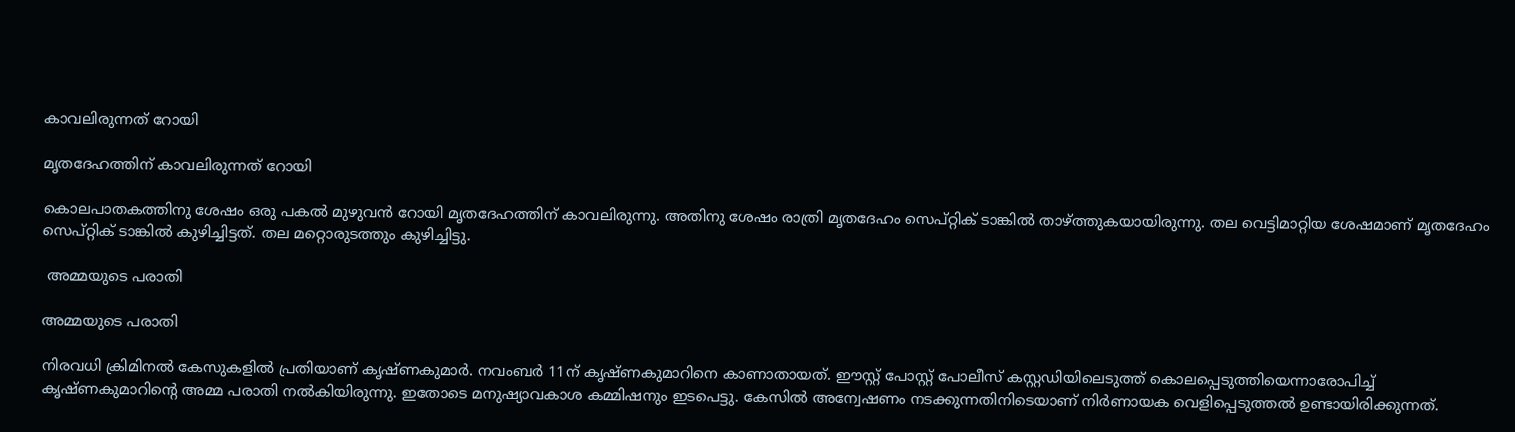കാവലിരുന്നത് റോയി

മൃതദേഹത്തിന് കാവലിരുന്നത് റോയി

കൊലപാതകത്തിനു ശേഷം ഒരു പകല്‍ മുഴുവന്‍ റോയി മൃതദേഹത്തിന് കാവലിരുന്നു. അതിനു ശേഷം രാത്രി മൃതദേഹം സെപ്റ്റിക് ടാങ്കില്‍ താഴ്ത്തുകയായിരുന്നു. തല വെട്ടിമാറ്റിയ ശേഷമാണ് മൃതദേഹം സെപ്റ്റിക് ടാങ്കില്‍ കുഴിച്ചിട്ടത്. തല മറ്റൊരുടത്തും കുഴിച്ചിട്ടു.

 അമ്മയുടെ പരാതി

അമ്മയുടെ പരാതി

നിരവധി ക്രിമിനല്‍ കേസുകളില്‍ പ്രതിയാണ് കൃഷ്ണകുമാര്‍. നവംബര്‍ 11ന് കൃഷ്ണകുമാറിനെ കാണാതായത്. ഈസ്റ്റ് പോസ്റ്റ് പോലീസ് കസ്റ്റഡിയിലെടുത്ത് കൊലപ്പെടുത്തിയെന്നാരോപിച്ച് കൃഷ്ണകുമാറിന്റെ അമ്മ പരാതി നല്‍കിയിരുന്നു. ഇതോടെ മനുഷ്യാവകാശ കമ്മിഷനും ഇടപെട്ടു. കേസില്‍ അന്വേഷണം നടക്കുന്നതിനിടെയാണ് നിര്‍ണായക വെളിപ്പെടുത്തല്‍ ഉണ്ടായിരിക്കുന്നത്.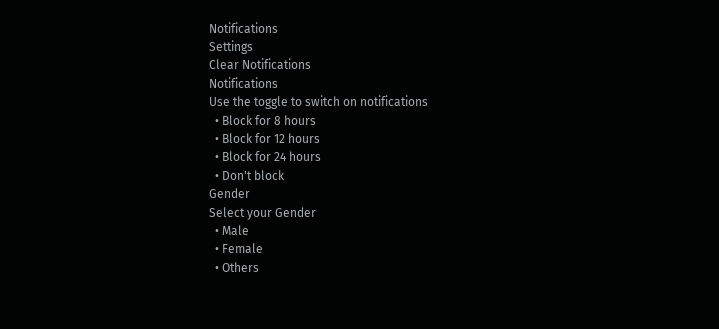Notifications
Settings
Clear Notifications
Notifications
Use the toggle to switch on notifications
  • Block for 8 hours
  • Block for 12 hours
  • Block for 24 hours
  • Don't block
Gender
Select your Gender
  • Male
  • Female
  • Others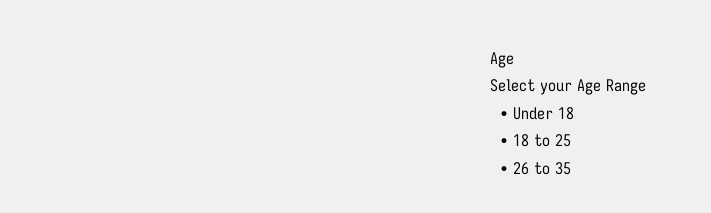Age
Select your Age Range
  • Under 18
  • 18 to 25
  • 26 to 35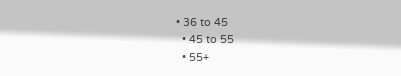• 36 to 45
  • 45 to 55
  • 55+